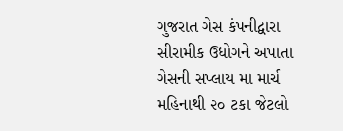ગુજરાત ગેસ કંપનીદ્વારા સીરામીક ઉધોગને અપાતા ગેસની સપ્લાય મા માર્ચ મહિનાથી ૨૦ ટકા જેટલો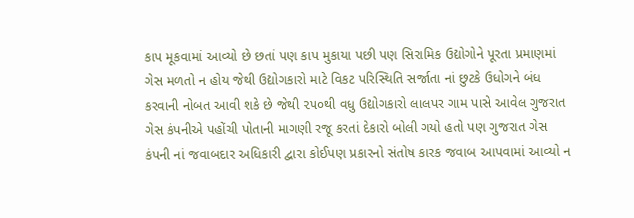કાપ મૂકવામાં આવ્યો છે છતાં પણ કાપ મુકાયા પછી પણ સિરામિક ઉદ્યોગોને પૂરતા પ્રમાણમાં ગેસ મળતો ન હોય જેથી ઉદ્યોગકારો માટે વિકટ પરિસ્થિતિ સર્જાતા નાં છુટકે ઉધોગને બંધ કરવાની નોબત આવી શકે છે જેથી ૨૫૦થી વધુ ઉદ્યોગકારો લાલપર ગામ પાસે આવેલ ગુજરાત ગેસ કંપનીએ પહોંચી પોતાની માગણી રજૂ કરતાં દેકારો બોલી ગયો હતો પણ ગુજરાત ગેસ કંપની નાં જવાબદાર અધિકારી દ્વારા કોઈપણ પ્રકારનો સંતોષ કારક જવાબ આપવામાં આવ્યો ન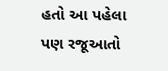હતો આ પહેલા પણ રજૂઆતો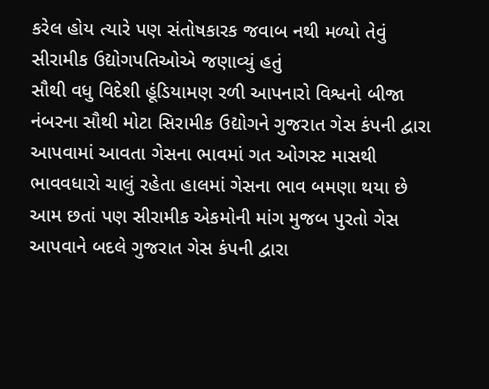કરેલ હોય ત્યારે પણ સંતોષકારક જવાબ નથી મળ્યો તેવું સીરામીક ઉદ્યોગપતિઓએ જણાવ્યું હતું
સૌથી વધુ વિદેશી હૂંડિયામણ રળી આપનારો વિશ્વનો બીજા નંબરના સૌથી મોટા સિરામીક ઉદ્યોગને ગુજરાત ગેસ કંપની દ્વારા આપવામાં આવતા ગેસના ભાવમાં ગત ઓગસ્ટ માસથી ભાવવધારો ચાલું રહેતા હાલમાં ગેસના ભાવ બમણા થયા છે આમ છતાં પણ સીરામીક એકમોની માંગ મુજબ પુરતો ગેસ આપવાને બદલે ગુજરાત ગેસ કંપની દ્વારા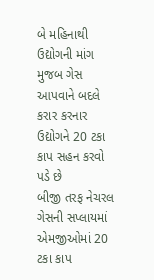બે મહિનાથી ઉદ્યોગની માંગ મુજબ ગેસ આપવાને બદલે કરાર કરનાર ઉદ્યોગને 20 ટકા કાપ સહન કરવો પડે છે
બીજી તરફ નેચરલ ગેસની સપ્લાયમાં એમજીઓમાં 20 ટકા કાપ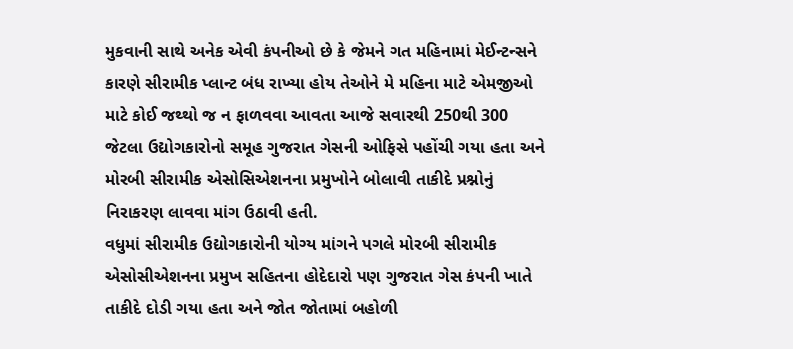મુકવાની સાથે અનેક એવી કંપનીઓ છે કે જેમને ગત મહિનામાં મેઈન્ટન્સને કારણે સીરામીક પ્લાન્ટ બંધ રાખ્યા હોય તેઓને મે મહિના માટે એમજીઓ માટે કોઈ જથ્થો જ ન ફાળવવા આવતા આજે સવારથી 250થી 300 જેટલા ઉદ્યોગકારોનો સમૂહ ગુજરાત ગેસની ઓફિસે પહોંચી ગયા હતા અને મોરબી સીરામીક એસોસિએશનના પ્રમુખોને બોલાવી તાકીદે પ્રશ્નોનું નિરાકરણ લાવવા માંગ ઉઠાવી હતી.
વધુમાં સીરામીક ઉદ્યોગકારોની યોગ્ય માંગને પગલે મોરબી સીરામીક એસોસીએશનના પ્રમુખ સહિતના હોદેદારો પણ ગુજરાત ગેસ કંપની ખાતે તાકીદે દોડી ગયા હતા અને જોત જોતામાં બહોળી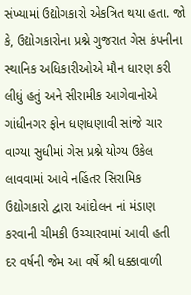સંખ્યામાં ઉદ્યોગકારો એકત્રિત થયા હતા. જો કે, ઉદ્યોગકારોના પ્રશ્ને ગુજરાત ગેસ કંપનીના સ્થાનિક અધિકારીઓએ મૌન ધારણ કરી લીધું હતું અને સીરામીક આગેવાનોએ ગાંધીનગર ફોન ધણધણાવી સાંજે ચાર વાગ્યા સુધીમાં ગેસ પ્રશ્ને યોગ્ય ઉકેલ લાવવામાં આવે નહિંતર સિરામિક ઉદ્યોગકારો દ્વારા આંદોલન નાં મંડાણ કરવાની ચીમકી ઉચ્ચારવામાં આવી હતી
દર વર્ષની જેમ આ વર્ષે શ્રી ધક્કાવાળી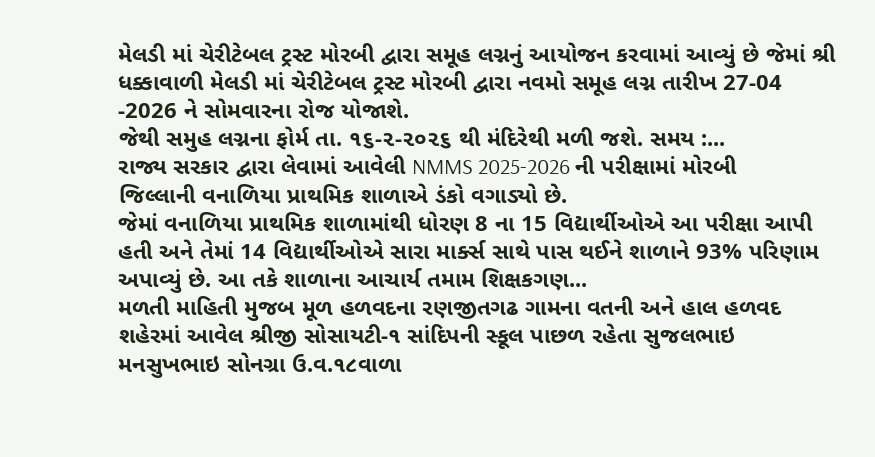મેલડી માં ચેરીટેબલ ટ્રસ્ટ મોરબી દ્વારા સમૂહ લગ્નનું આયોજન કરવામાં આવ્યું છે જેમાં શ્રી ધક્કાવાળી મેલડી માં ચેરીટેબલ ટ્રસ્ટ મોરબી દ્વારા નવમો સમૂહ લગ્ન તારીખ 27-04 -2026 ને સોમવારના રોજ યોજાશે.
જેથી સમુહ લગ્નના ફોર્મ તા. ૧૬-૨-૨૦૨૬ થી મંદિરેથી મળી જશે. સમય :...
રાજ્ય સરકાર દ્વારા લેવામાં આવેલી NMMS 2025-2026 ની પરીક્ષામાં મોરબી જિલ્લાની વનાળિયા પ્રાથમિક શાળાએ ડંકો વગાડ્યો છે.
જેમાં વનાળિયા પ્રાથમિક શાળામાંથી ધોરણ 8 ના 15 વિદ્યાર્થીઓએ આ પરીક્ષા આપી હતી અને તેમાં 14 વિદ્યાર્થીઓએ સારા માર્ક્સ સાથે પાસ થઈને શાળાને 93% પરિણામ અપાવ્યું છે. આ તકે શાળાના આચાર્ય તમામ શિક્ષકગણ...
મળતી માહિતી મુજબ મૂળ હળવદના રણજીતગઢ ગામના વતની અને હાલ હળવદ શહેરમાં આવેલ શ્રીજી સોસાયટી-૧ સાંદિપની સ્કૂલ પાછળ રહેતા સુજલભાઇ મનસુખભાઇ સોનગ્રા ઉ.વ.૧૮વાળા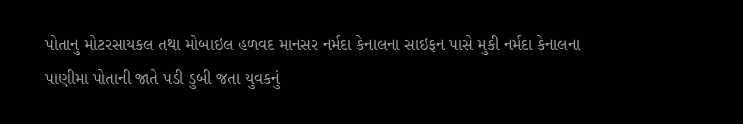પોતાનુ મોટરસાયકલ તથા મોબાઇલ હળવદ માનસર નર્મદા કેનાલના સાઇફન પાસે મુકી નર્મદા કેનાલના પાણીમા પોતાની જાતે પડી ડુબી જતા યુવકનું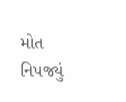મોત નિપજ્યું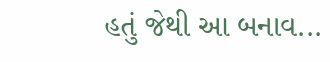હતું જેથી આ બનાવ...